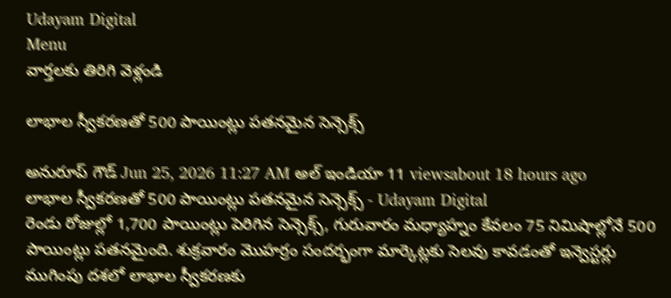Udayam Digital
Menu
వార్తలకు తిరిగి వెళ్లండి

లాభాల స్వీకరణతో 500 పాయింట్లు పతనమైన సెన్సెక్స్

అనురూప్ గౌడ్ Jun 25, 2026 11:27 AM అల్ ఇండియా 11 viewsabout 18 hours ago
లాభాల స్వీకరణతో 500 పాయింట్లు పతనమైన సెన్సెక్స్ - Udayam Digital
రెండు రోజుల్లో 1,700 పాయింట్లు పెరిగిన సెన్సెక్స్, గురువారం మధ్యాహ్నం కేవలం 75 నిమిషాల్లోనే 500 పాయింట్లు పతనమైంది. శుక్రవారం మొహర్రం సందర్భంగా మార్కెట్లకు సెలవు కావడంతో ఇన్వెస్టర్లు ముగింపు దశలో లాభాల స్వీకరణకు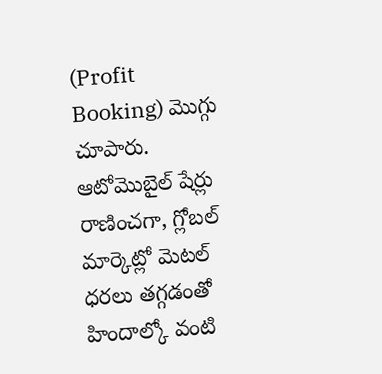(Profit Booking) మొగ్గు చూపారు. ఆటోమొబైల్ షేర్లు రాణించగా, గ్లోబల్ మార్కెట్లో మెటల్ ధరలు తగ్గడంతో హిందాల్కో వంటి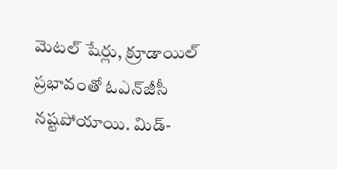మెటల్ షేర్లు, క్రూడాయిల్ ప్రభావంతో ఓఎన్‌జీసీ నష్టపోయాయి. మిడ్-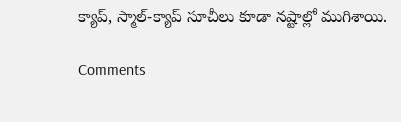క్యాప్, స్మాల్-క్యాప్ సూచీలు కూడా నష్టాల్లో ముగిశాయి.

Comments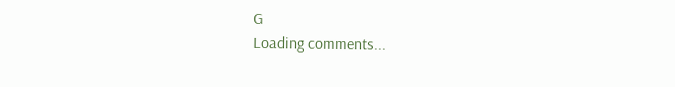G
Loading comments...